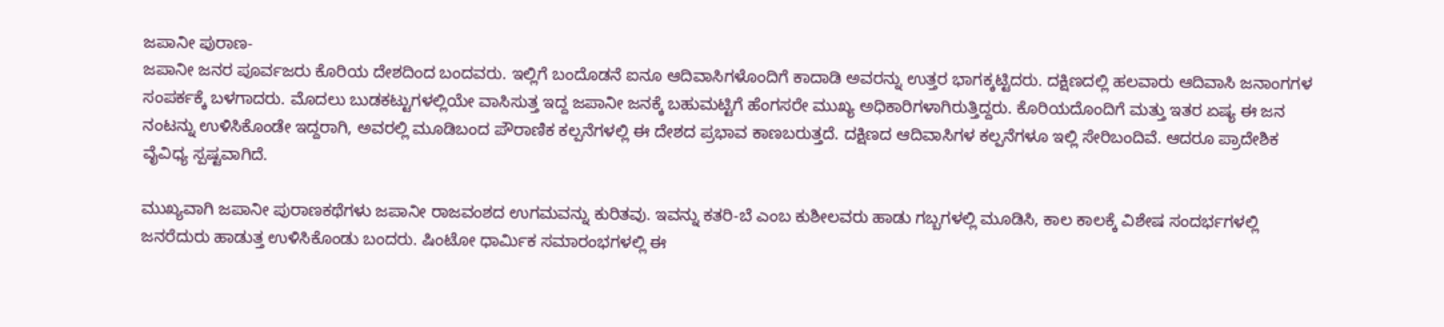ಜಪಾನೀ ಪುರಾಣ-
ಜಪಾನೀ ಜನರ ಪೂರ್ವಜರು ಕೊರಿಯ ದೇಶದಿಂದ ಬಂದವರು. ಇಲ್ಲಿಗೆ ಬಂದೊಡನೆ ಐನೂ ಆದಿವಾಸಿಗಳೊಂದಿಗೆ ಕಾದಾಡಿ ಅವರನ್ನು ಉತ್ತರ ಭಾಗಕ್ಕಟ್ಟಿದರು. ದಕ್ಷಿಣದಲ್ಲಿ ಹಲವಾರು ಆದಿವಾಸಿ ಜನಾಂಗಗಳ ಸಂಪರ್ಕಕ್ಕೆ ಬಳಗಾದರು. ಮೊದಲು ಬುಡಕಟ್ಟುಗಳಲ್ಲಿಯೇ ವಾಸಿಸುತ್ತ ಇದ್ದ ಜಪಾನೀ ಜನಕ್ಕೆ ಬಹುಮಟ್ಟಿಗೆ ಹೆಂಗಸರೇ ಮುಖ್ಯ ಅಧಿಕಾರಿಗಳಾಗಿರುತ್ತಿದ್ದರು. ಕೊರಿಯದೊಂದಿಗೆ ಮತ್ತು ಇತರ ಏಷ್ಯ ಈ ಜನ ನಂಟನ್ನು ಉಳಿಸಿಕೊಂಡೇ ಇದ್ದರಾಗಿ, ಅವರಲ್ಲಿ ಮೂಡಿಬಂದ ಪೌರಾಣಿಕ ಕಲ್ಪನೆಗಳಲ್ಲಿ ಈ ದೇಶದ ಪ್ರಭಾವ ಕಾಣಬರುತ್ತದೆ. ದಕ್ಷಿಣದ ಆದಿವಾಸಿಗಳ ಕಲ್ಪನೆಗಳೂ ಇಲ್ಲಿ ಸೇರಿಬಂದಿವೆ. ಆದರೂ ಪ್ರಾದೇಶಿಕ ವೈವಿಧ್ಯ ಸ್ಪಷ್ಟವಾಗಿದೆ.

ಮುಖ್ಯವಾಗಿ ಜಪಾನೀ ಪುರಾಣಕಥೆಗಳು ಜಪಾನೀ ರಾಜವಂಶದ ಉಗಮವನ್ನು ಕುರಿತವು. ಇವನ್ನು ಕತರಿ-ಬೆ ಎಂಬ ಕುಶೀಲವರು ಹಾಡು ಗಬ್ಬಗಳಲ್ಲಿ ಮೂಡಿಸಿ, ಕಾಲ ಕಾಲಕ್ಕೆ ವಿಶೇಷ ಸಂದರ್ಭಗಳಲ್ಲಿ ಜನರೆದುರು ಹಾಡುತ್ತ ಉಳಿಸಿಕೊಂಡು ಬಂದರು. ಷಿಂಟೋ ಧಾರ್ಮಿಕ ಸಮಾರಂಭಗಳಲ್ಲಿ ಈ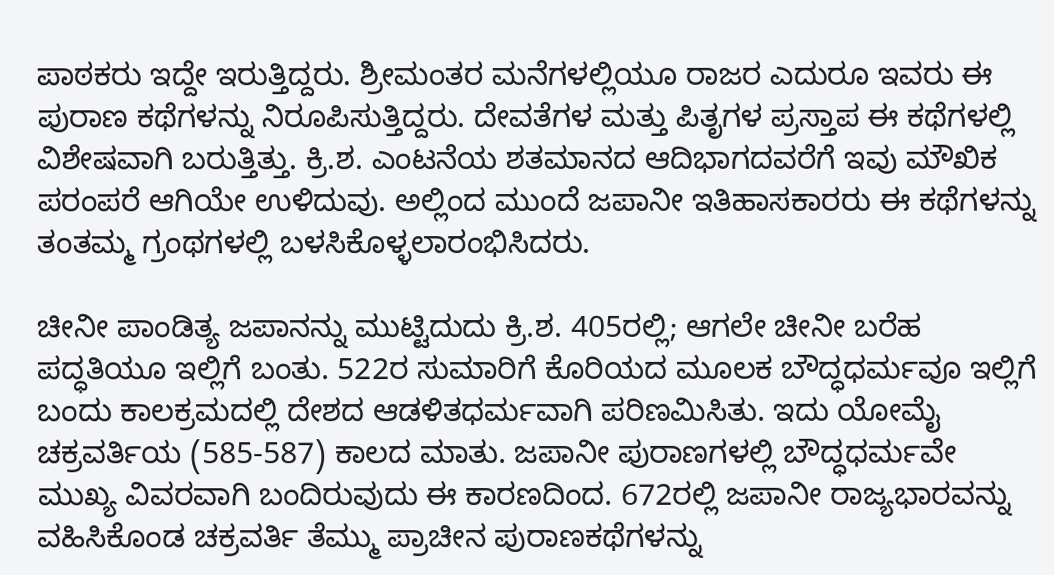ಪಾಠಕರು ಇದ್ದೇ ಇರುತ್ತಿದ್ದರು. ಶ್ರೀಮಂತರ ಮನೆಗಳಲ್ಲಿಯೂ ರಾಜರ ಎದುರೂ ಇವರು ಈ ಪುರಾಣ ಕಥೆಗಳನ್ನು ನಿರೂಪಿಸುತ್ತಿದ್ದರು. ದೇವತೆಗಳ ಮತ್ತು ಪಿತೃಗಳ ಪ್ರಸ್ತಾಪ ಈ ಕಥೆಗಳಲ್ಲಿ ವಿಶೇಷವಾಗಿ ಬರುತ್ತಿತ್ತು. ಕ್ರಿ.ಶ. ಎಂಟನೆಯ ಶತಮಾನದ ಆದಿಭಾಗದವರೆಗೆ ಇವು ಮೌಖಿಕ ಪರಂಪರೆ ಆಗಿಯೇ ಉಳಿದುವು. ಅಲ್ಲಿಂದ ಮುಂದೆ ಜಪಾನೀ ಇತಿಹಾಸಕಾರರು ಈ ಕಥೆಗಳನ್ನು ತಂತಮ್ಮ ಗ್ರಂಥಗಳಲ್ಲಿ ಬಳಸಿಕೊಳ್ಳಲಾರಂಭಿಸಿದರು.

ಚೀನೀ ಪಾಂಡಿತ್ಯ ಜಪಾನನ್ನು ಮುಟ್ಟಿದುದು ಕ್ರಿ.ಶ. 405ರಲ್ಲಿ; ಆಗಲೇ ಚೀನೀ ಬರೆಹ ಪದ್ಧತಿಯೂ ಇಲ್ಲಿಗೆ ಬಂತು. 522ರ ಸುಮಾರಿಗೆ ಕೊರಿಯದ ಮೂಲಕ ಬೌದ್ಧಧರ್ಮವೂ ಇಲ್ಲಿಗೆ ಬಂದು ಕಾಲಕ್ರಮದಲ್ಲಿ ದೇಶದ ಆಡಳಿತಧರ್ಮವಾಗಿ ಪರಿಣಮಿಸಿತು. ಇದು ಯೋಮೈ ಚಕ್ರವರ್ತಿಯ (585-587) ಕಾಲದ ಮಾತು. ಜಪಾನೀ ಪುರಾಣಗಳಲ್ಲಿ ಬೌದ್ಧಧರ್ಮವೇ ಮುಖ್ಯ ವಿವರವಾಗಿ ಬಂದಿರುವುದು ಈ ಕಾರಣದಿಂದ. 672ರಲ್ಲಿ ಜಪಾನೀ ರಾಜ್ಯಭಾರವನ್ನು ವಹಿಸಿಕೊಂಡ ಚಕ್ರವರ್ತಿ ತೆಮ್ಮು ಪ್ರಾಚೀನ ಪುರಾಣಕಥೆಗಳನ್ನು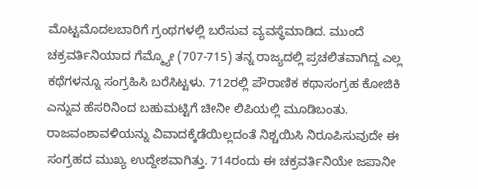ಮೊಟ್ಟಮೊದಲಬಾರಿಗೆ ಗ್ರಂಥಗಳಲ್ಲಿ ಬರೆಸುವ ವ್ಯವಸ್ಥೆಮಾಡಿದ. ಮುಂದೆ ಚಕ್ರವರ್ತಿನಿಯಾದ ಗೆಮ್ಮ್ಯೋ (707-715) ತನ್ನ ರಾಜ್ಯದಲ್ಲಿ ಪ್ರಚಲಿತವಾಗಿದ್ದ ಎಲ್ಲ ಕಥೆಗಳನ್ನೂ ಸಂಗ್ರಹಿಸಿ ಬರೆಸಿಟ್ಟಳು. 712ರಲ್ಲಿ ಪೌರಾಣಿಕ ಕಥಾಸಂಗ್ರಹ ಕೋಜಿಕಿ ಎನ್ನುವ ಹೆಸರಿನಿಂದ ಬಹುಮಟ್ಟಿಗೆ ಚೀನೀ ಲಿಪಿಯಲ್ಲಿ ಮೂಡಿಬಂತು. ರಾಜವಂಶಾವಳಿಯನ್ನು ವಿವಾದಕ್ಕೆಡೆಯಿಲ್ಲದಂತೆ ನಿಶ್ಚಯಿಸಿ ನಿರೂಪಿಸುವುದೇ ಈ ಸಂಗ್ರಹದ ಮುಖ್ಯ ಉದ್ದೇಶವಾಗಿತ್ತು. 714ರಂದು ಈ ಚಕ್ರವರ್ತಿನಿಯೇ ಜಪಾನೀ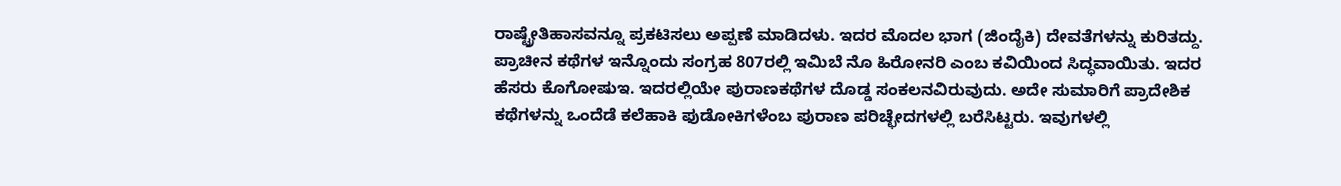ರಾಷ್ಟ್ರೇತಿಹಾಸವನ್ನೂ ಪ್ರಕಟಿಸಲು ಅಪ್ಪಣೆ ಮಾಡಿದಳು. ಇದರ ಮೊದಲ ಭಾಗ (ಜಿಂದೈಕಿ) ದೇವತೆಗಳನ್ನು ಕುರಿತದ್ದು. ಪ್ರಾಚೀನ ಕಥೆಗಳ ಇನ್ನೊಂದು ಸಂಗ್ರಹ 807ರಲ್ಲಿ ಇಮಿಬೆ ನೊ ಹಿರೋನರಿ ಎಂಬ ಕವಿಯಿಂದ ಸಿದ್ಧವಾಯಿತು. ಇದರ ಹೆಸರು ಕೊಗೋಷುಇ. ಇದರಲ್ಲಿಯೇ ಪುರಾಣಕಥೆಗಳ ದೊಡ್ಡ ಸಂಕಲನವಿರುವುದು. ಅದೇ ಸುಮಾರಿಗೆ ಪ್ರಾದೇಶಿಕ ಕಥೆಗಳನ್ನು ಒಂದೆಡೆ ಕಲೆಹಾಕಿ ಫುಡೋಕಿಗಳೆಂಬ ಪುರಾಣ ಪರಿಚ್ಛೇದಗಳಲ್ಲಿ ಬರೆಸಿಟ್ಟರು. ಇವುಗಳಲ್ಲಿ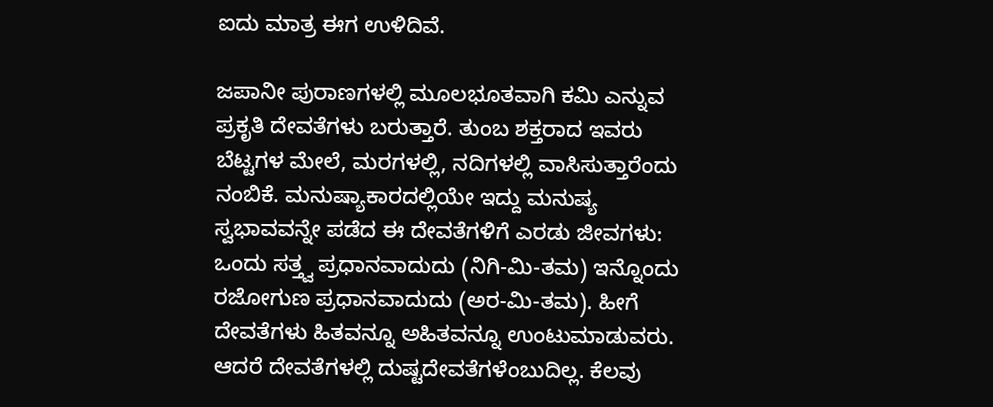ಐದು ಮಾತ್ರ ಈಗ ಉಳಿದಿವೆ.

ಜಪಾನೀ ಪುರಾಣಗಳಲ್ಲಿ ಮೂಲಭೂತವಾಗಿ ಕಮಿ ಎನ್ನುವ ಪ್ರಕೃತಿ ದೇವತೆಗಳು ಬರುತ್ತಾರೆ. ತುಂಬ ಶಕ್ತರಾದ ಇವರು ಬೆಟ್ಟಗಳ ಮೇಲೆ, ಮರಗಳಲ್ಲಿ, ನದಿಗಳಲ್ಲಿ ವಾಸಿಸುತ್ತಾರೆಂದು ನಂಬಿಕೆ. ಮನುಷ್ಯಾಕಾರದಲ್ಲಿಯೇ ಇದ್ದು ಮನುಷ್ಯ ಸ್ವಭಾವವನ್ನೇ ಪಡೆದ ಈ ದೇವತೆಗಳಿಗೆ ಎರಡು ಜೀವಗಳು: ಒಂದು ಸತ್ತ್ವ ಪ್ರಧಾನವಾದುದು (ನಿಗಿ-ಮಿ-ತಮ) ಇನ್ನೊಂದು ರಜೋಗುಣ ಪ್ರಧಾನವಾದುದು (ಅರ-ಮಿ-ತಮ). ಹೀಗೆ ದೇವತೆಗಳು ಹಿತವನ್ನೂ ಅಹಿತವನ್ನೂ ಉಂಟುಮಾಡುವರು. ಆದರೆ ದೇವತೆಗಳಲ್ಲಿ ದುಷ್ಟದೇವತೆಗಳೆಂಬುದಿಲ್ಲ. ಕೆಲವು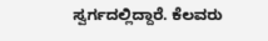ಸ್ವರ್ಗದಲ್ಲಿದ್ದಾರೆ. ಕೆಲವರು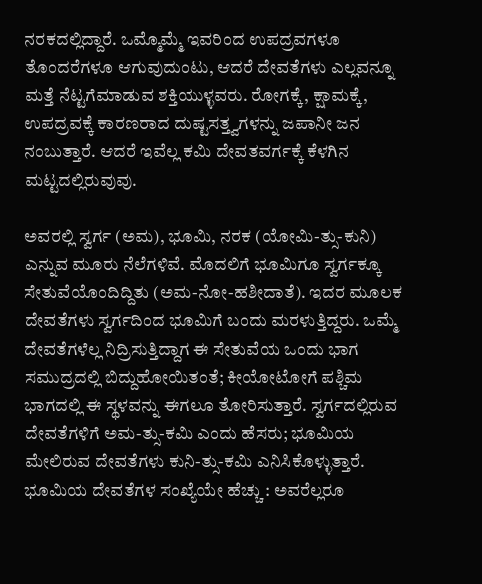ನರಕದಲ್ಲಿದ್ದಾರೆ. ಒಮ್ಮೊಮ್ಮೆ ಇವರಿಂದ ಉಪದ್ರವಗಳೂ ತೊಂದರೆಗಳೂ ಆಗುವುದುಂಟು, ಆದರೆ ದೇವತೆಗಳು ಎಲ್ಲವನ್ನೂ ಮತ್ತೆ ನೆಟ್ಟಗೆಮಾಡುವ ಶಕ್ತಿಯುಳ್ಳವರು. ರೋಗಕ್ಕೆ, ಕ್ಷಾಮಕ್ಕೆ, ಉಪದ್ರವಕ್ಕೆ ಕಾರಣರಾದ ದುಷ್ಟಸತ್ತ್ವಗಳನ್ನು ಜಪಾನೀ ಜನ ನಂಬುತ್ತಾರೆ. ಆದರೆ ಇವೆಲ್ಲ ಕಮಿ ದೇವತವರ್ಗಕ್ಕೆ ಕೆಳಗಿನ ಮಟ್ಟದಲ್ಲಿರುವುವು.

ಅವರಲ್ಲಿ ಸ್ವರ್ಗ (ಅಮ), ಭೂಮಿ, ನರಕ (ಯೋಮಿ-ತ್ಸು-ಕುನಿ) ಎನ್ನುವ ಮೂರು ನೆಲೆಗಳಿವೆ. ಮೊದಲಿಗೆ ಭೂಮಿಗೂ ಸ್ವರ್ಗಕ್ಕೂ ಸೇತುವೆಯೊಂದಿದ್ದಿತು (ಅಮ-ನೋ-ಹಶೀದಾತೆ). ಇದರ ಮೂಲಕ ದೇವತೆಗಳು ಸ್ವರ್ಗದಿಂದ ಭೂಮಿಗೆ ಬಂದು ಮರಳುತ್ತಿದ್ದರು. ಒಮ್ಮೆ ದೇವತೆಗಳೆಲ್ಲ ನಿದ್ರಿಸುತ್ತಿದ್ದಾಗ ಈ ಸೇತುವೆಯ ಒಂದು ಭಾಗ ಸಮುದ್ರದಲ್ಲಿ ಬಿದ್ದುಹೋಯಿತಂತೆ; ಕೀಯೋಟೋಗೆ ಪಶ್ಚಿಮ ಭಾಗದಲ್ಲಿ ಈ ಸ್ಥಳವನ್ನು ಈಗಲೂ ತೋರಿಸುತ್ತಾರೆ. ಸ್ವರ್ಗದಲ್ಲಿರುವ ದೇವತೆಗಳಿಗೆ ಅಮ-ತ್ಸು-ಕಮಿ ಎಂದು ಹೆಸರು; ಭೂಮಿಯ ಮೇಲಿರುವ ದೇವತೆಗಳು ಕುನಿ-ತ್ಸು-ಕಮಿ ಎನಿಸಿಕೊಳ್ಳುತ್ತಾರೆ. ಭೂಮಿಯ ದೇವತೆಗಳ ಸಂಖ್ಯೆಯೇ ಹೆಚ್ಚು : ಅವರೆಲ್ಲರೂ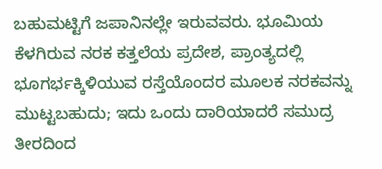ಬಹುಮಟ್ಟಿಗೆ ಜಪಾನಿನಲ್ಲೇ ಇರುವವರು. ಭೂಮಿಯ ಕೆಳಗಿರುವ ನರಕ ಕತ್ತಲೆಯ ಪ್ರದೇಶ, ಪ್ರಾಂತ್ಯದಲ್ಲಿ ಭೂಗರ್ಭಕ್ಕಿಳಿಯುವ ರಸ್ತೆಯೊಂದರ ಮೂಲಕ ನರಕವನ್ನು ಮುಟ್ಟಬಹುದು; ಇದು ಒಂದು ದಾರಿಯಾದರೆ ಸಮುದ್ರ ತೀರದಿಂದ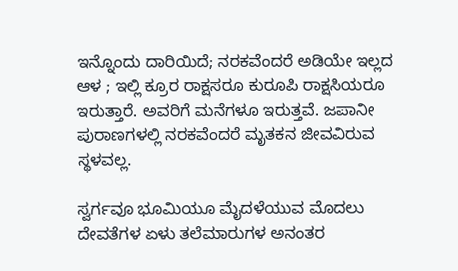ಇನ್ನೊಂದು ದಾರಿಯಿದೆ; ನರಕವೆಂದರೆ ಅಡಿಯೇ ಇಲ್ಲದ ಆಳ ; ಇಲ್ಲಿ ಕ್ರೂರ ರಾಕ್ಷಸರೂ ಕುರೂಪಿ ರಾಕ್ಷಸಿಯರೂ ಇರುತ್ತಾರೆ. ಅವರಿಗೆ ಮನೆಗಳೂ ಇರುತ್ತವೆ. ಜಪಾನೀ ಪುರಾಣಗಳಲ್ಲಿ ನರಕವೆಂದರೆ ಮೃತಕನ ಜೀವವಿರುವ ಸ್ಥಳವಲ್ಲ.

ಸ್ವರ್ಗವೂ ಭೂಮಿಯೂ ಮೈದಳೆಯುವ ಮೊದಲು ದೇವತೆಗಳ ಏಳು ತಲೆಮಾರುಗಳ ಅನಂತರ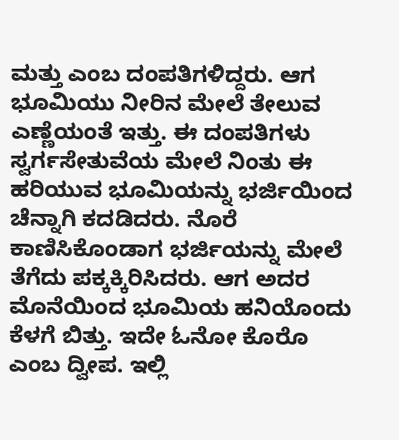ಮತ್ತು ಎಂಬ ದಂಪತಿಗಳಿದ್ದರು. ಆಗ ಭೂಮಿಯು ನೀರಿನ ಮೇಲೆ ತೇಲುವ ಎಣ್ಣೆಯಂತೆ ಇತ್ತು. ಈ ದಂಪತಿಗಳು ಸ್ವರ್ಗಸೇತುವೆಯ ಮೇಲೆ ನಿಂತು ಈ ಹರಿಯುವ ಭೂಮಿಯನ್ನು ಭರ್ಜಿಯಿಂದ ಚೆನ್ನಾಗಿ ಕದಡಿದರು. ನೊರೆ ಕಾಣಿಸಿಕೊಂಡಾಗ ಭರ್ಜಿಯನ್ನು ಮೇಲೆ ತೆಗೆದು ಪಕ್ಕಕ್ಕಿರಿಸಿದರು. ಆಗ ಅದರ ಮೊನೆಯಿಂದ ಭೂಮಿಯ ಹನಿಯೊಂದು ಕೆಳಗೆ ಬಿತ್ತು. ಇದೇ ಓನೋ ಕೊರೊ ಎಂಬ ದ್ವೀಪ. ಇಲ್ಲಿ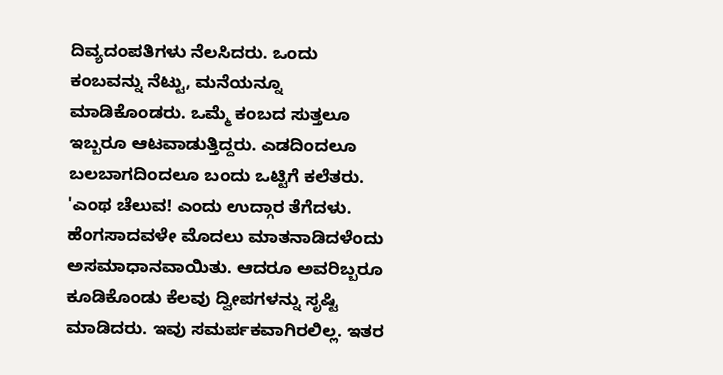ದಿವ್ಯದಂಪತಿಗಳು ನೆಲಸಿದರು. ಒಂದು ಕಂಬವನ್ನು ನೆಟ್ಟು, ಮನೆಯನ್ನೂ ಮಾಡಿಕೊಂಡರು. ಒಮ್ಮೆ ಕಂಬದ ಸುತ್ತಲೂ ಇಬ್ಬರೂ ಆಟವಾಡುತ್ತಿದ್ದರು. ಎಡದಿಂದಲೂ ಬಲಬಾಗದಿಂದಲೂ ಬಂದು ಒಟ್ಟಿಗೆ ಕಲೆತರು. 'ಎಂಥ ಚೆಲುವ! ಎಂದು ಉದ್ಗಾರ ತೆಗೆದಳು. ಹೆಂಗಸಾದವಳೇ ಮೊದಲು ಮಾತನಾಡಿದಳೆಂದು ಅಸಮಾಧಾನವಾಯಿತು. ಆದರೂ ಅವರಿಬ್ಬರೂ ಕೂಡಿಕೊಂಡು ಕೆಲವು ದ್ವೀಪಗಳನ್ನು ಸೃಷ್ಟಿ ಮಾಡಿದರು. ಇವು ಸಮರ್ಪಕವಾಗಿರಲಿಲ್ಲ. ಇತರ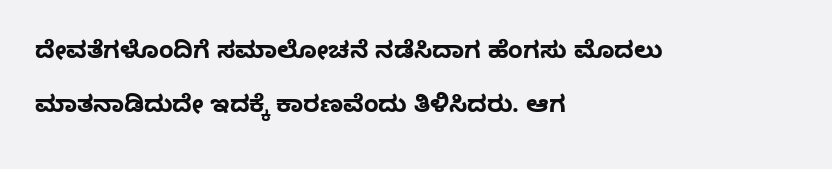ದೇವತೆಗಳೊಂದಿಗೆ ಸಮಾಲೋಚನೆ ನಡೆಸಿದಾಗ ಹೆಂಗಸು ಮೊದಲು ಮಾತನಾಡಿದುದೇ ಇದಕ್ಕೆ ಕಾರಣವೆಂದು ತಿಳಿಸಿದರು. ಆಗ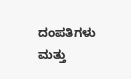ದಂಪತಿಗಳು ಮತ್ತು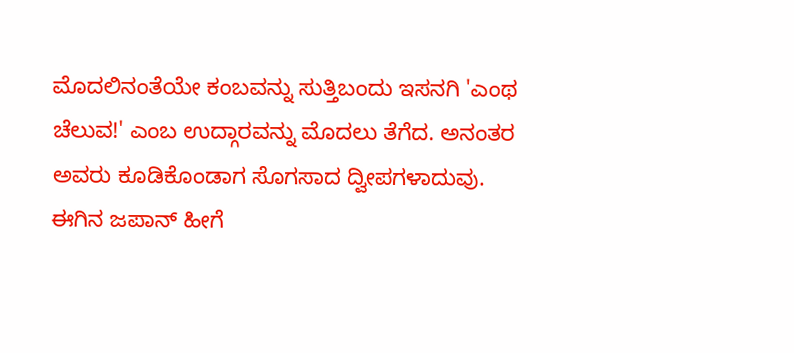ಮೊದಲಿನಂತೆಯೇ ಕಂಬವನ್ನು ಸುತ್ತಿಬಂದು ಇಸನಗಿ 'ಎಂಥ ಚೆಲುವ!' ಎಂಬ ಉದ್ಗಾರವನ್ನು ಮೊದಲು ತೆಗೆದ. ಅನಂತರ ಅವರು ಕೂಡಿಕೊಂಡಾಗ ಸೊಗಸಾದ ದ್ವೀಪಗಳಾದುವು. ಈಗಿನ ಜಪಾನ್ ಹೀಗೆ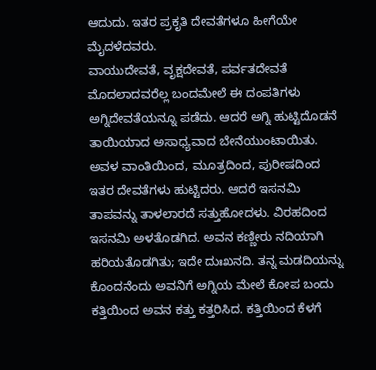ಆದುದು. ಇತರ ಪ್ರಕೃತಿ ದೇವತೆಗಳೂ ಹೀಗೆಯೇ ಮೈದಳೆದವರು.
ವಾಯುದೇವತೆ, ವೃಕ್ಷದೇವತೆ, ಪರ್ವತದೇವತೆ ಮೊದಲಾದವರೆಲ್ಲ ಬಂದಮೇಲೆ ಈ ದಂಪತಿಗಳು ಅಗ್ನಿದೇವತೆಯನ್ನೂ ಪಡೆದು. ಆದರೆ ಅಗ್ನಿ ಹುಟ್ಟಿದೊಡನೆ ತಾಯಿಯಾದ ಅಸಾಧ್ಯವಾದ ಬೇನೆಯುಂಟಾಯಿತು. ಅವಳ ವಾಂತಿಯಿಂದ, ಮೂತ್ರದಿಂದ, ಪುರೀಷದಿಂದ ಇತರ ದೇವತೆಗಳು ಹುಟ್ಟಿದರು. ಆದರೆ ಇಸನಮಿ ತಾಪವನ್ನು ತಾಳಲಾರದೆ ಸತ್ತುಹೋದಳು. ವಿರಹದಿಂದ ಇಸನಮಿ ಅಳತೊಡಗಿದ. ಅವನ ಕಣ್ಣೀರು ನದಿಯಾಗಿ ಹರಿಯತೊಡಗಿತು; ಇದೇ ದುಃಖನದಿ. ತನ್ನ ಮಡದಿಯನ್ನು ಕೊಂದನೆಂದು ಅವನಿಗೆ ಅಗ್ನಿಯ ಮೇಲೆ ಕೋಪ ಬಂದು ಕತ್ತಿಯಿಂದ ಅವನ ಕತ್ತು ಕತ್ತರಿಸಿದ. ಕತ್ತಿಯಿಂದ ಕೆಳಗೆ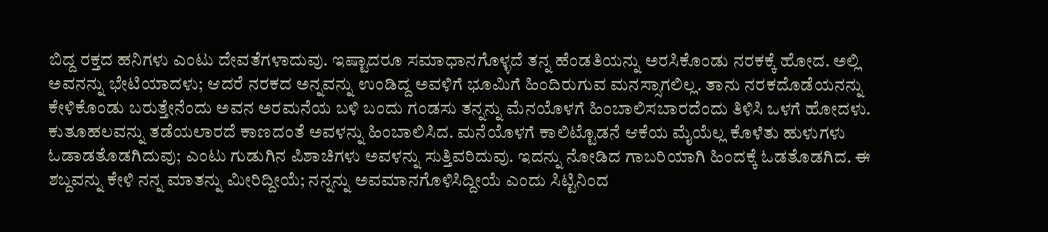ಬಿದ್ದ ರಕ್ತದ ಹನಿಗಳು ಎಂಟು ದೇವತೆಗಳಾದುವು. ಇಷ್ಟಾದರೂ ಸಮಾಧಾನಗೊಳ್ಳದೆ ತನ್ನ ಹೆಂಡತಿಯನ್ನು ಅರಸಿಕೊಂಡು ನರಕಕ್ಕೆ ಹೋದ. ಅಲ್ಲಿ ಅವನನ್ನು ಭೇಟಿಯಾದಳು; ಆದರೆ ನರಕದ ಅನ್ನವನ್ನು ಉಂಡಿದ್ದ ಅವಳಿಗೆ ಭೂಮಿಗೆ ಹಿಂದಿರುಗುವ ಮನಸ್ಸಾಗಲಿಲ್ಲ. ತಾನು ನರಕದೊಡೆಯನನ್ನು ಕೇಳಿಕೊಂಡು ಬರುತ್ತೇನೆಂದು ಅವನ ಅರಮನೆಯ ಬಳಿ ಬಂದು ಗಂಡಸು ತನ್ನನ್ನು ಮೆನಯೊಳಗೆ ಹಿಂಬಾಲಿಸಬಾರದೆಂದು ತಿಳಿಸಿ ಒಳಗೆ ಹೋದಳು. ಕುತೂಹಲವನ್ನು ತಡೆಯಲಾರದೆ ಕಾಣದಂತೆ ಅವಳನ್ನು ಹಿಂಬಾಲಿಸಿದ. ಮನೆಯೊಳಗೆ ಕಾಲಿಟ್ಟೊಡನೆ ಆಕೆಯ ಮೈಯೆಲ್ಲ ಕೊಳೆತು ಹುಳುಗಳು ಓಡಾಡತೊಡಗಿದುವು; ಎಂಟು ಗುಡುಗಿನ ಪಿಶಾಚಿಗಳು ಅವಳನ್ನು ಸುತ್ತಿವರಿದುವು. ಇದನ್ನು ನೋಡಿದ ಗಾಬರಿಯಾಗಿ ಹಿಂದಕ್ಕೆ ಓಡತೊಡಗಿದ. ಈ ಶಬ್ದವನ್ನು ಕೇಳಿ ನನ್ನ ಮಾತನ್ನು ಮೀರಿದ್ದೀಯೆ; ನನ್ನನ್ನು ಅವಮಾನಗೊಳಿಸಿದ್ದೀಯೆ ಎಂದು ಸಿಟ್ಟಿನಿಂದ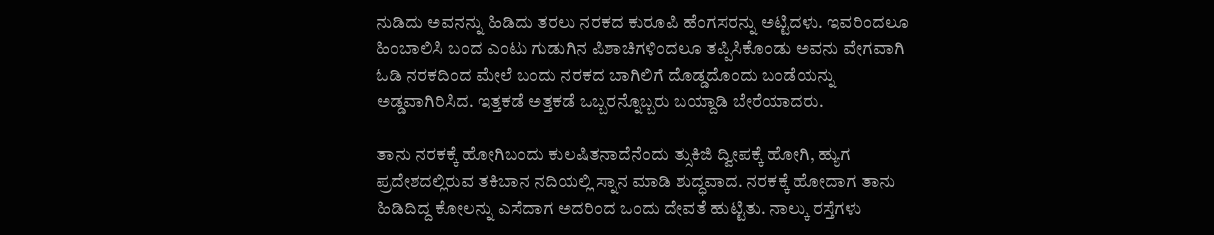ನುಡಿದು ಅವನನ್ನು ಹಿಡಿದು ತರಲು ನರಕದ ಕುರೂಪಿ ಹೆಂಗಸರನ್ನು ಅಟ್ಟಿದಳು. ಇವರಿಂದಲೂ ಹಿಂಬಾಲಿಸಿ ಬಂದ ಎಂಟು ಗುಡುಗಿನ ಪಿಶಾಚಿಗಳಿಂದಲೂ ತಪ್ಪಿಸಿಕೊಂಡು ಅವನು ವೇಗವಾಗಿ ಓಡಿ ನರಕದಿಂದ ಮೇಲೆ ಬಂದು ನರಕದ ಬಾಗಿಲಿಗೆ ದೊಡ್ಡದೊಂದು ಬಂಡೆಯನ್ನು ಅಡ್ಡವಾಗಿರಿಸಿದ. ಇತ್ತಕಡೆ ಅತ್ತಕಡೆ ಒಬ್ಬರನ್ನೊಬ್ಬರು ಬಯ್ದಾಡಿ ಬೇರೆಯಾದರು.

ತಾನು ನರಕಕ್ಕೆ ಹೋಗಿಬಂದು ಕುಲಷಿತನಾದೆನೆಂದು ತ್ಸುಕಿಜಿ ದ್ವೀಪಕ್ಕೆ ಹೋಗಿ, ಹ್ಯುಗ ಪ್ರದೇಶದಲ್ಲಿರುವ ತಕಿಬಾನ ನದಿಯಲ್ಲಿ ಸ್ನಾನ ಮಾಡಿ ಶುದ್ಧವಾದ. ನರಕಕ್ಕೆ ಹೋದಾಗ ತಾನು ಹಿಡಿದಿದ್ದ ಕೋಲನ್ನು ಎಸೆದಾಗ ಅದರಿಂದ ಒಂದು ದೇವತೆ ಹುಟ್ಟಿತು. ನಾಲ್ಕು ರಸ್ತೆಗಳು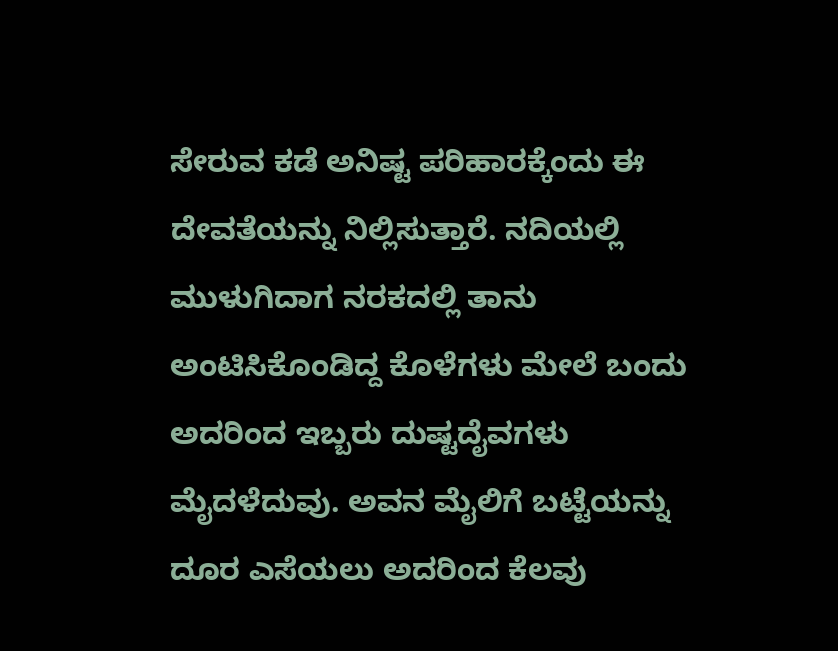ಸೇರುವ ಕಡೆ ಅನಿಷ್ಟ ಪರಿಹಾರಕ್ಕೆಂದು ಈ ದೇವತೆಯನ್ನು ನಿಲ್ಲಿಸುತ್ತಾರೆ. ನದಿಯಲ್ಲಿ ಮುಳುಗಿದಾಗ ನರಕದಲ್ಲಿ ತಾನು ಅಂಟಿಸಿಕೊಂಡಿದ್ದ ಕೊಳೆಗಳು ಮೇಲೆ ಬಂದು ಅದರಿಂದ ಇಬ್ಬರು ದುಷ್ಟದೈವಗಳು ಮೈದಳೆದುವು. ಅವನ ಮೈಲಿಗೆ ಬಟ್ಟೆಯನ್ನು ದೂರ ಎಸೆಯಲು ಅದರಿಂದ ಕೆಲವು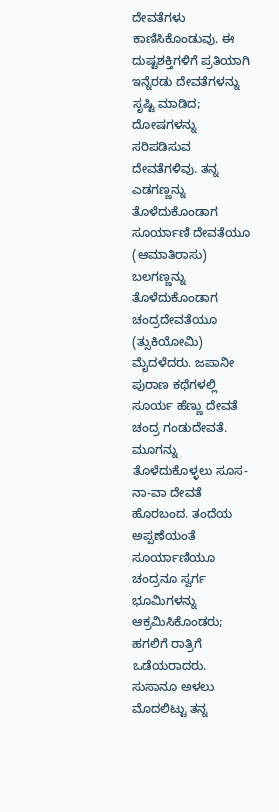ದೇವತೆಗಳು ಕಾಣಿಸಿಕೊಂಡುವು. ಈ ದುಷ್ಟಶಕ್ತಿಗಳಿಗೆ ಪ್ರತಿಯಾಗಿ ಇನ್ನೆರಡು ದೇವತೆಗಳನ್ನು ಸೃಷ್ಟಿ ಮಾಡಿದ; ದೋಷಗಳನ್ನು ಸರಿಪಡಿಸುವ ದೇವತೆಗಳಿವು. ತನ್ನ ಎಡಗಣ್ಣನ್ನು ತೊಳೆದುಕೊಂಡಾಗ ಸೂರ್ಯಾಣಿ ದೇವತೆಯೂ (ಆಮಾತಿರಾಸು) ಬಲಗಣ್ಣನ್ನು ತೊಳೆದುಕೊಂಡಾಗ ಚಂದ್ರದೇವತೆಯೂ (ತ್ಸುಕಿಯೋಮಿ) ಮೈದಳೆದರು. ಜಪಾನೀ ಪುರಾಣ ಕಥೆಗಳಲ್ಲಿ ಸೂರ್ಯ ಹೆಣ್ಣು ದೇವತೆ ಚಂದ್ರ ಗಂಡುದೇವತೆ. ಮೂಗನ್ನು ತೊಳೆದುಕೊಳ್ಳಲು ಸೂಸ-ನಾ-ವಾ ದೇವತೆ ಹೊರಬಂದ. ತಂದೆಯ ಅಪ್ಪಣೆಯಂತೆ ಸೂರ್ಯಾಣಿಯೂ ಚಂದ್ರನೂ ಸ್ವರ್ಗ ಭೂಮಿಗಳನ್ನು ಆಕ್ರಮಿಸಿಕೊಂಡರು; ಹಗಲಿಗೆ ರಾತ್ರಿಗೆ ಒಡೆಯರಾದರು. ಸುಸಾನೂ ಅಳಲು ಮೊದಲಿಟ್ಟು ತನ್ನ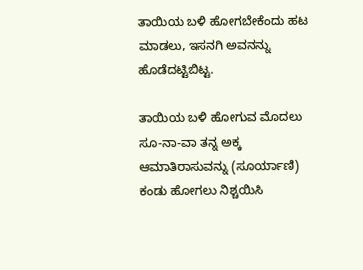ತಾಯಿಯ ಬಳಿ ಹೋಗಬೇಕೆಂದು ಹಟ ಮಾಡಲು, ಇಸನಗಿ ಅವನನ್ನು ಹೊಡೆದಟ್ಟಿಬಿಟ್ಟ.

ತಾಯಿಯ ಬಳಿ ಹೋಗುವ ಮೊದಲು ಸೂ-ನಾ-ವಾ ತನ್ನ ಅಕ್ಕ ಆಮಾತಿರಾಸುವನ್ನು (ಸೂರ್ಯಾಣಿ) ಕಂಡು ಹೋಗಲು ನಿಶ್ಚಯಿಸಿ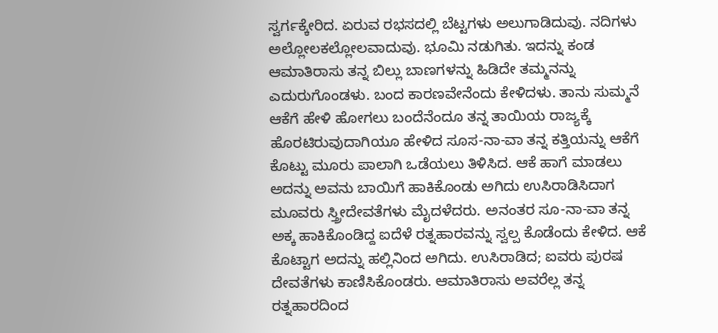ಸ್ವರ್ಗಕ್ಕೇರಿದ. ಏರುವ ರಭಸದಲ್ಲಿ ಬೆಟ್ಟಗಳು ಅಲುಗಾಡಿದುವು. ನದಿಗಳು ಅಲ್ಲೋಲಕಲ್ಲೋಲವಾದುವು. ಭೂಮಿ ನಡುಗಿತು. ಇದನ್ನು ಕಂಡ ಆಮಾತಿರಾಸು ತನ್ನ ಬಿಲ್ಲು ಬಾಣಗಳನ್ನು ಹಿಡಿದೇ ತಮ್ಮನನ್ನು ಎದುರುಗೊಂಡಳು. ಬಂದ ಕಾರಣವೇನೆಂದು ಕೇಳಿದಳು. ತಾನು ಸುಮ್ಮನೆ ಆಕೆಗೆ ಹೇಳಿ ಹೋಗಲು ಬಂದೆನೆಂದೂ ತನ್ನ ತಾಯಿಯ ರಾಜ್ಯಕ್ಕೆ ಹೊರಟಿರುವುದಾಗಿಯೂ ಹೇಳಿದ ಸೂಸ-ನಾ-ವಾ ತನ್ನ ಕತ್ತಿಯನ್ನು ಆಕೆಗೆ ಕೊಟ್ಟು ಮೂರು ಪಾಲಾಗಿ ಒಡೆಯಲು ತಿಳಿಸಿದ. ಆಕೆ ಹಾಗೆ ಮಾಡಲು ಅದನ್ನು ಅವನು ಬಾಯಿಗೆ ಹಾಕಿಕೊಂಡು ಅಗಿದು ಉಸಿರಾಡಿಸಿದಾಗ ಮೂವರು ಸ್ತ್ರೀದೇವತೆಗಳು ಮೈದಳೆದರು. ಅನಂತರ ಸೂ-ನಾ-ವಾ ತನ್ನ ಅಕ್ಕ ಹಾಕಿಕೊಂಡಿದ್ದ ಐದೆಳೆ ರತ್ನಹಾರವನ್ನು ಸ್ವಲ್ಪ ಕೊಡೆಂದು ಕೇಳಿದ. ಆಕೆ ಕೊಟ್ಟಾಗ ಅದನ್ನು ಹಲ್ಲಿನಿಂದ ಅಗಿದು. ಉಸಿರಾಡಿದ; ಐವರು ಪುರಷ ದೇವತೆಗಳು ಕಾಣಿಸಿಕೊಂಡರು. ಆಮಾತಿರಾಸು ಅವರೆಲ್ಲ ತನ್ನ ರತ್ನಹಾರದಿಂದ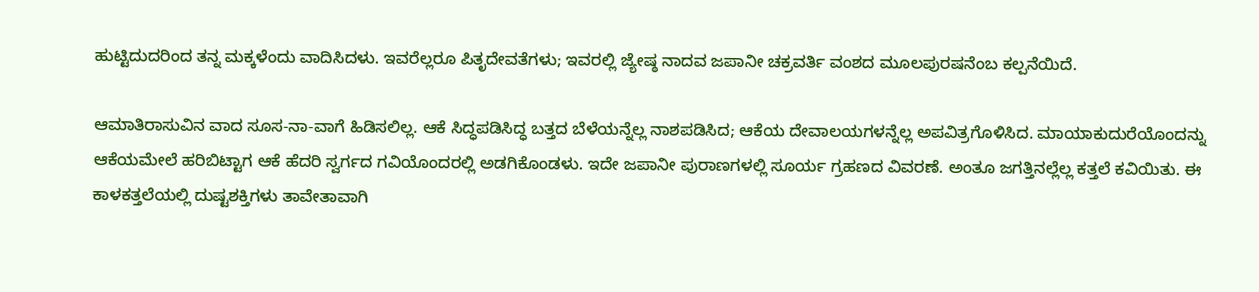ಹುಟ್ಟಿದುದರಿಂದ ತನ್ನ ಮಕ್ಕಳೆಂದು ವಾದಿಸಿದಳು. ಇವರೆಲ್ಲರೂ ಪಿತೃದೇವತೆಗಳು; ಇವರಲ್ಲಿ ಜ್ಯೇಷ್ಠ ನಾದವ ಜಪಾನೀ ಚಕ್ರವರ್ತಿ ವಂಶದ ಮೂಲಪುರಷನೆಂಬ ಕಲ್ಪನೆಯಿದೆ.

ಆಮಾತಿರಾಸುವಿನ ವಾದ ಸೂಸ-ನಾ-ವಾಗೆ ಹಿಡಿಸಲಿಲ್ಲ. ಆಕೆ ಸಿದ್ಧಪಡಿಸಿದ್ಧ ಬತ್ತದ ಬೆಳೆಯನ್ನೆಲ್ಲ ನಾಶಪಡಿಸಿದ; ಆಕೆಯ ದೇವಾಲಯಗಳನ್ನೆಲ್ಲ ಅಪವಿತ್ರಗೊಳಿಸಿದ. ಮಾಯಾಕುದುರೆಯೊಂದನ್ನು ಆಕೆಯಮೇಲೆ ಹರಿಬಿಟ್ಟಾಗ ಆಕೆ ಹೆದರಿ ಸ್ವರ್ಗದ ಗವಿಯೊಂದರಲ್ಲಿ ಅಡಗಿಕೊಂಡಳು. ಇದೇ ಜಪಾನೀ ಪುರಾಣಗಳಲ್ಲಿ ಸೂರ್ಯ ಗ್ರಹಣದ ವಿವರಣೆ. ಅಂತೂ ಜಗತ್ತಿನಲ್ಲೆಲ್ಲ ಕತ್ತಲೆ ಕವಿಯಿತು. ಈ ಕಾಳಕತ್ತಲೆಯಲ್ಲಿ ದುಷ್ಟಶಕ್ತಿಗಳು ತಾವೇತಾವಾಗಿ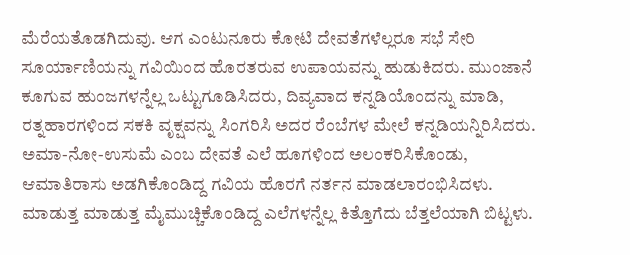ಮೆರೆಯತೊಡಗಿದುವು. ಆಗ ಎಂಟುನೂರು ಕೋಟಿ ದೇವತೆಗಳೆಲ್ಲರೂ ಸಭೆ ಸೇರಿ ಸೂರ್ಯಾಣಿಯನ್ನು ಗವಿಯಿಂದ ಹೊರತರುವ ಉಪಾಯವನ್ನು ಹುಡುಕಿದರು. ಮುಂಜಾನೆ ಕೂಗುವ ಹುಂಜಗಳನ್ನೆಲ್ಲ ಒಟ್ಟುಗೂಡಿಸಿದರು, ದಿವ್ಯವಾದ ಕನ್ನಡಿಯೊಂದನ್ನು ಮಾಡಿ, ರತ್ನಹಾರಗಳಿಂದ ಸಕಕಿ ವೃಕ್ಷವನ್ನು ಸಿಂಗರಿಸಿ ಅದರ ರೆಂಬೆಗಳ ಮೇಲೆ ಕನ್ನಡಿಯನ್ನಿರಿಸಿದರು. ಅಮಾ-ನೋ-ಉಸುಮೆ ಎಂಬ ದೇವತೆ ಎಲೆ ಹೂಗಳಿಂದ ಅಲಂಕರಿಸಿಕೊಂಡು, ಆಮಾತಿರಾಸು ಅಡಗಿಕೊಂಡಿದ್ದ ಗವಿಯ ಹೊರಗೆ ನರ್ತನ ಮಾಡಲಾರಂಭಿಸಿದಳು. ಮಾಡುತ್ತ ಮಾಡುತ್ತ ಮೈಮುಚ್ಚಿಕೊಂಡಿದ್ದ ಎಲೆಗಳನ್ನೆಲ್ಲ ಕಿತ್ತೊಗೆದು ಬೆತ್ತಲೆಯಾಗಿ ಬಿಟ್ಟಳು.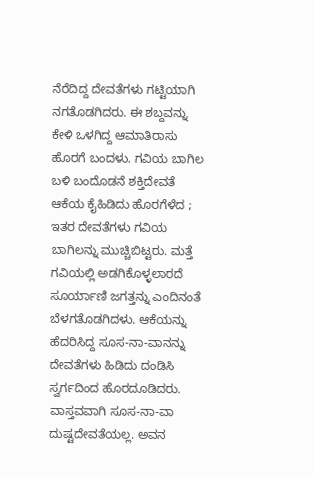ನೆರೆದಿದ್ದ ದೇವತೆಗಳು ಗಟ್ಟಿಯಾಗಿ ನಗತೊಡಗಿದರು. ಈ ಶಬ್ದವನ್ನು ಕೇಳಿ ಒಳಗಿದ್ದ ಆಮಾತಿರಾಸು ಹೊರಗೆ ಬಂದಳು. ಗವಿಯ ಬಾಗಿಲ ಬಳಿ ಬಂದೊಡನೆ ಶಕ್ತಿದೇವತೆ ಆಕೆಯ ಕೈಹಿಡಿದು ಹೊರಗೆಳೆದ ; ಇತರ ದೇವತೆಗಳು ಗವಿಯ ಬಾಗಿಲನ್ನು ಮುಚ್ಚಿಬಿಟ್ಟರು. ಮತ್ತೆ ಗವಿಯಲ್ಲಿ ಅಡಗಿಕೊಳ್ಳಲಾರದೆ ಸೂರ್ಯಾಣಿ ಜಗತ್ತನ್ನು ಎಂದಿನಂತೆ ಬೆಳಗತೊಡಗಿದಳು. ಆಕೆಯನ್ನು ಹೆದರಿಸಿದ್ದ ಸೂಸ-ನಾ-ವಾನನ್ನು ದೇವತೆಗಳು ಹಿಡಿದು ದಂಡಿಸಿ ಸ್ವರ್ಗದಿಂದ ಹೊರದೂಡಿದರು.
ವಾಸ್ತವವಾಗಿ ಸೂಸ-ನಾ-ವಾ ದುಷ್ಟದೇವತೆಯಲ್ಲ. ಅವನ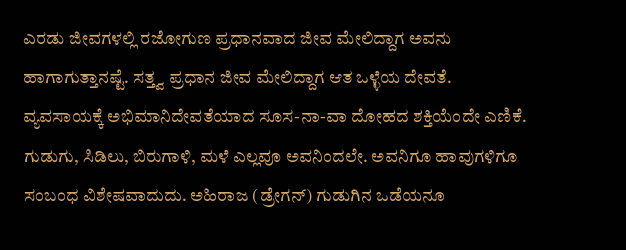ಎರಡು ಜೀವಗಳಲ್ಲಿ ರಜೋಗುಣ ಪ್ರಧಾನವಾದ ಜೀವ ಮೇಲಿದ್ದಾಗ ಅವನು ಹಾಗಾಗುತ್ತಾನಷ್ಟೆ. ಸತ್ತ್ವ ಪ್ರಧಾನ ಜೀವ ಮೇಲಿದ್ದಾಗ ಆತ ಒಳ್ಳೆಯ ದೇವತೆ. ವ್ಯವಸಾಯಕ್ಕೆ ಅಭಿಮಾನಿದೇವತೆಯಾದ ಸೂಸ-ನಾ-ವಾ ದೋಹದ ಶಕ್ತಿಯೆಂದೇ ಎಣಿಕೆ. ಗುಡುಗು, ಸಿಡಿಲು, ಬಿರುಗಾಳಿ, ಮಳೆ ಎಲ್ಲವೂ ಅವನಿಂದಲೇ. ಅವನಿಗೂ ಹಾವುಗಳಿಗೂ ಸಂಬಂಧ ವಿಶೇಷವಾದುದು. ಅಹಿರಾಜ (ಡ್ರೇಗನ್) ಗುಡುಗಿನ ಒಡೆಯನೂ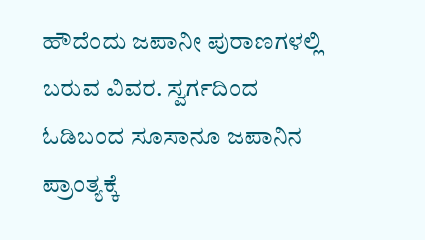ಹೌದೆಂದು ಜಪಾನೀ ಪುರಾಣಗಳಲ್ಲಿ ಬರುವ ವಿವರ. ಸ್ವರ್ಗದಿಂದ ಓಡಿಬಂದ ಸೂಸಾನೂ ಜಪಾನಿನ ಪ್ರಾಂತ್ಯಕ್ಕೆ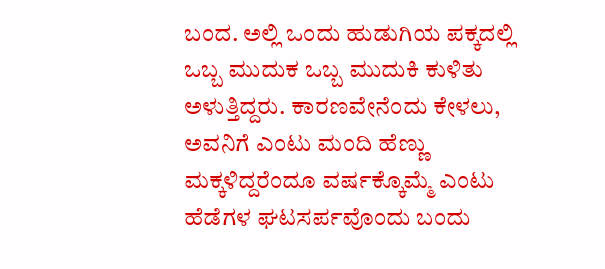ಬಂದ. ಅಲ್ಲಿ ಒಂದು ಹುಡುಗಿಯ ಪಕ್ಕದಲ್ಲಿ ಒಬ್ಬ ಮುದುಕ ಒಬ್ಬ ಮುದುಕಿ ಕುಳಿತು ಅಳುತ್ತಿದ್ದರು. ಕಾರಣವೇನೆಂದು ಕೇಳಲು, ಅವನಿಗೆ ಎಂಟು ಮಂದಿ ಹೆಣ್ಣು ಮಕ್ಕಳಿದ್ದರೆಂದೂ ವರ್ಷಕ್ಕೊಮ್ಮೆ ಎಂಟು ಹೆಡೆಗಳ ಘಟಸರ್ಪವೊಂದು ಬಂದು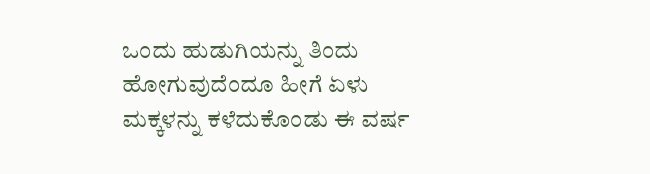ಒಂದು ಹುಡುಗಿಯನ್ನು ತಿಂದು ಹೋಗುವುದೆಂದೂ ಹೀಗೆ ಏಳು ಮಕ್ಕಳನ್ನು ಕಳೆದುಕೊಂಡು ಈ ವರ್ಷ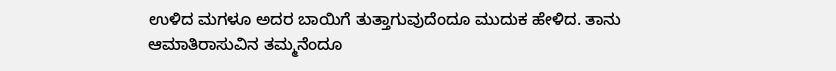ಉಳಿದ ಮಗಳೂ ಅದರ ಬಾಯಿಗೆ ತುತ್ತಾಗುವುದೆಂದೂ ಮುದುಕ ಹೇಳಿದ. ತಾನು ಆಮಾತಿರಾಸುವಿನ ತಮ್ಮನೆಂದೂ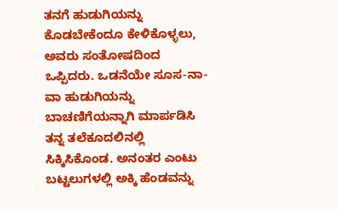ತನಗೆ ಹುಡುಗಿಯನ್ನು ಕೊಡಬೇಕೆಂದೂ ಕೇಳಿಕೊಳ್ಳಲು, ಅವರು ಸಂತೋಷದಿಂದ ಒಪ್ಪಿದರು. ಒಡನೆಯೇ ಸೂಸ-ನಾ-ವಾ ಹುಡುಗಿಯನ್ನು ಬಾಚಣಿಗೆಯನ್ನಾಗಿ ಮಾರ್ಪಡಿಸಿ ತನ್ನ ತಲೆಕೂದಲಿನಲ್ಲಿ ಸಿಕ್ಕಿಸಿಕೊಂಡ. ಅನಂತರ ಎಂಟು ಬಟ್ಟಲುಗಳಲ್ಲಿ ಅಕ್ಕಿ ಹೆಂಡವನ್ನು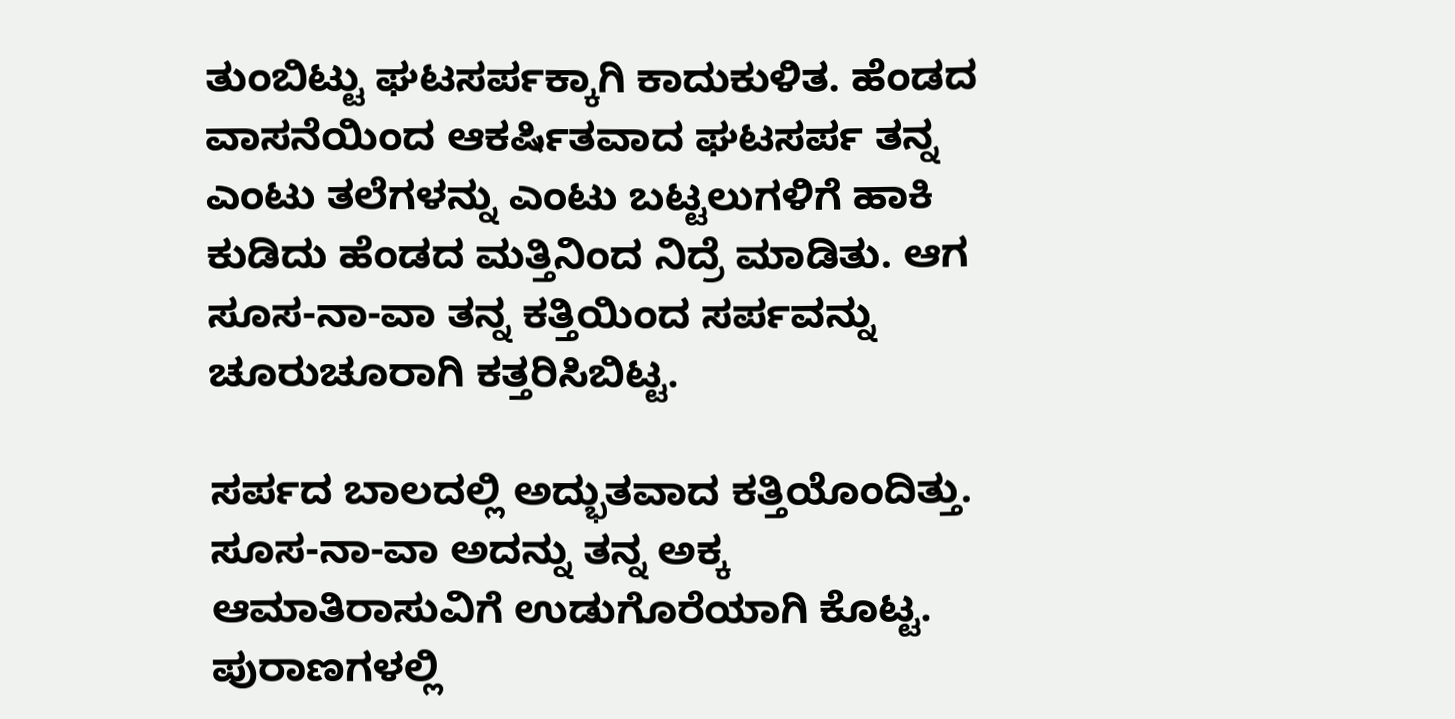ತುಂಬಿಟ್ಟು ಘಟಸರ್ಪಕ್ಕಾಗಿ ಕಾದುಕುಳಿತ. ಹೆಂಡದ ವಾಸನೆಯಿಂದ ಆಕರ್ಷಿತವಾದ ಘಟಸರ್ಪ ತನ್ನ ಎಂಟು ತಲೆಗಳನ್ನು ಎಂಟು ಬಟ್ಟಲುಗಳಿಗೆ ಹಾಕಿ ಕುಡಿದು ಹೆಂಡದ ಮತ್ತಿನಿಂದ ನಿದ್ರೆ ಮಾಡಿತು. ಆಗ ಸೂಸ-ನಾ-ವಾ ತನ್ನ ಕತ್ತಿಯಿಂದ ಸರ್ಪವನ್ನು ಚೂರುಚೂರಾಗಿ ಕತ್ತರಿಸಿಬಿಟ್ಟ.

ಸರ್ಪದ ಬಾಲದಲ್ಲಿ ಅದ್ಭುತವಾದ ಕತ್ತಿಯೊಂದಿತ್ತು. ಸೂಸ-ನಾ-ವಾ ಅದನ್ನು ತನ್ನ ಅಕ್ಕ ಆಮಾತಿರಾಸುವಿಗೆ ಉಡುಗೊರೆಯಾಗಿ ಕೊಟ್ಟ. ಪುರಾಣಗಳಲ್ಲಿ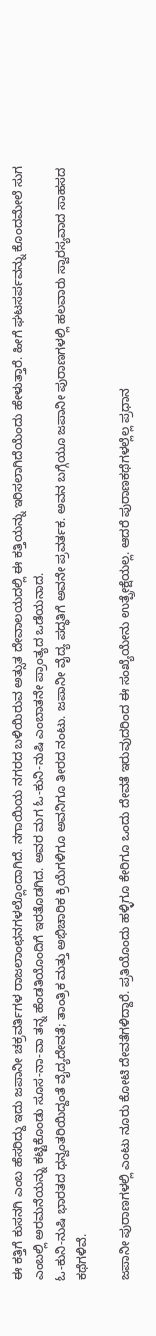ಈ ಕತ್ತಿಗೆ ಕುಸನಗಿ ಎಂಬ ಹೆಸರಿದ್ದು ಇದು ಜಪಾನೀ ಚಕ್ರವರ್ತಿಗಳ ರಾಜಲಾಂಛನಗಳಲ್ಲೊಂದಾಗಿದೆ. ನಗಾಯಿಯ ನಗರದ ಬಳಿಯಿರುವ ಅತ್ಸುತ ದೇವಾಲಯದಲ್ಲಿ ಈ ಕತ್ತಿಯನ್ನು ಇರಿಸಲಾಗಿದೆಯೆಂದು ಹೇಳುತ್ತಾರೆ. ಹೀಗೆ ಘಟಸರ್ಪವನ್ನು ಕೊಂದಮೇಲೆ ಸುಗ ಎಂಬಲ್ಲಿ ಅರಮನೆಯನ್ನು ಕಟ್ಟಿಕೊಂಡು ಸೂಸ-ನಾ-ವಾ ತನ್ನ ಹೆಂಡತಿಯೊಂದಿಗೆ ಇರತೊಡಗಿದ. ಅವರ ಮಗ ಓ-ಕುನಿ-ನುಷಿ ಎಂಬಾತನೇ ಪ್ರಾಂತ್ಯದ ಒಡೆಯನಾದ.
ಓ-ಕುನಿ-ನುಷಿ ಭಾರತದ ಧನ್ವಂತರಿಯಿದ್ದಂತೆ ವೈದ್ಯದೇವತೆ; ತಾಂತ್ರಿಕ ಮತ್ತು ಅಭಿಚಾರಿಕ ಕ್ರಿಯೆಗಳಿಗೂ ಅವನಿಗೂ ತೀರದ ನಂಟು. ಜಪಾನೀ ವೈದ್ಯ ಪದ್ಧತಿಗೆ ಅವನೇ ಪ್ರವರ್ತಕ. ಅವನ ಬಗ್ಗೆಯೂ ಜಪಾನೀ ಪುರಾಣಗಳಲ್ಲಿ ಹಲವಾರು ಸ್ವಾರಸ್ಯವಾದ ಸಾಹಸದ ಕಥೆಗಳಿವೆ.

ಜಪಾನೀ ಪುರಾಣಗಳಲ್ಲಿ ಎಂಟು ನೂರು ಕೋಟಿ ದೇವತೆಗಳಿದ್ದಾರೆ. ಪ್ರತಿಯೊಂದು ಹಳ್ಳಿಗೂ ಕೇರಿಗೂ ಒಂದು ದೇವತೆ ಇರುವುದರಿಂದ ಈ ಸಂಖ್ಯೆಯೇನು ಉತ್ಪ್ರೇಕ್ಷೆಯಲ್ಲ. ಆದರೆ ಪುರಾಣಕಥೆಗಳಲ್ಲೆಲ್ಲ ಪ್ರಧಾನ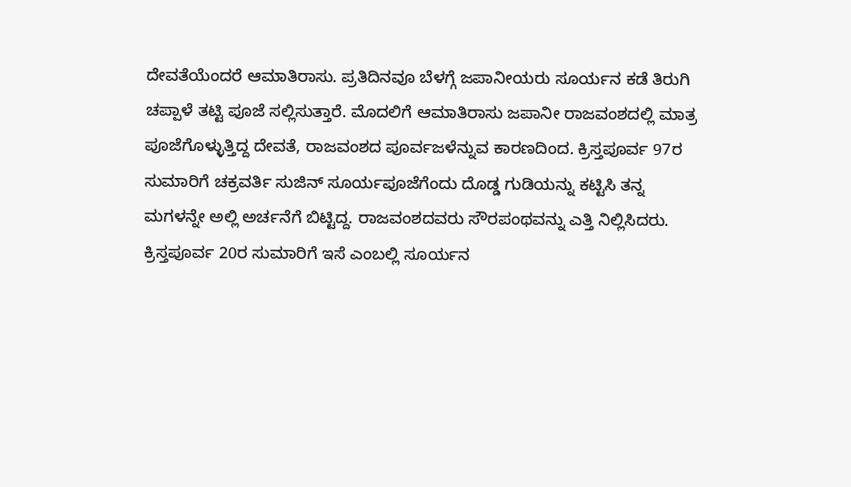ದೇವತೆಯೆಂದರೆ ಆಮಾತಿರಾಸು. ಪ್ರತಿದಿನವೂ ಬೆಳಗ್ಗೆ ಜಪಾನೀಯರು ಸೂರ್ಯನ ಕಡೆ ತಿರುಗಿ ಚಪ್ಪಾಳೆ ತಟ್ಟಿ ಪೂಜೆ ಸಲ್ಲಿಸುತ್ತಾರೆ. ಮೊದಲಿಗೆ ಆಮಾತಿರಾಸು ಜಪಾನೀ ರಾಜವಂಶದಲ್ಲಿ ಮಾತ್ರ ಪೂಜೆಗೊಳ್ಳುತ್ತಿದ್ದ ದೇವತೆ, ರಾಜವಂಶದ ಪೂರ್ವಜಳೆನ್ನುವ ಕಾರಣದಿಂದ. ಕ್ರಿಸ್ತಪೂರ್ವ 97ರ ಸುಮಾರಿಗೆ ಚಕ್ರವರ್ತಿ ಸುಜಿನ್ ಸೂರ್ಯಪೂಜೆಗೆಂದು ದೊಡ್ಡ ಗುಡಿಯನ್ನು ಕಟ್ಟಿಸಿ ತನ್ನ ಮಗಳನ್ನೇ ಅಲ್ಲಿ ಅರ್ಚನೆಗೆ ಬಿಟ್ಟಿದ್ದ. ರಾಜವಂಶದವರು ಸೌರಪಂಥವನ್ನು ಎತ್ತಿ ನಿಲ್ಲಿಸಿದರು. ಕ್ರಿಸ್ತಪೂರ್ವ 20ರ ಸುಮಾರಿಗೆ ಇಸೆ ಎಂಬಲ್ಲಿ ಸೂರ್ಯನ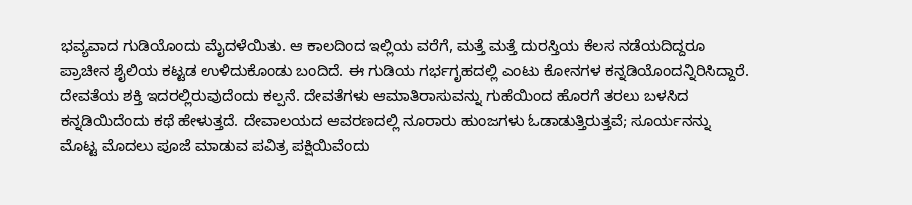ಭವ್ಯವಾದ ಗುಡಿಯೊಂದು ಮೈದಳೆಯಿತು. ಆ ಕಾಲದಿಂದ ಇಲ್ಲಿಯ ವರೆಗೆ, ಮತ್ತೆ ಮತ್ತೆ ದುರಸ್ತಿಯ ಕೆಲಸ ನಡೆಯದಿದ್ದರೂ ಪ್ರಾಚೀನ ಶೈಲಿಯ ಕಟ್ಟಡ ಉಳಿದುಕೊಂಡು ಬಂದಿದೆ. ಈ ಗುಡಿಯ ಗರ್ಭಗೃಹದಲ್ಲಿ ಎಂಟು ಕೋನಗಳ ಕನ್ನಡಿಯೊಂದನ್ನಿರಿಸಿದ್ದಾರೆ. ದೇವತೆಯ ಶಕ್ತಿ ಇದರಲ್ಲಿರುವುದೆಂದು ಕಲ್ಪನೆ. ದೇವತೆಗಳು ಆಮಾತಿರಾಸುವನ್ನು ಗುಹೆಯಿಂದ ಹೊರಗೆ ತರಲು ಬಳಸಿದ ಕನ್ನಡಿಯಿದೆಂದು ಕಥೆ ಹೇಳುತ್ತದೆ. ದೇವಾಲಯದ ಆವರಣದಲ್ಲಿ ನೂರಾರು ಹುಂಜಗಳು ಓಡಾಡುತ್ತಿರುತ್ತವೆ; ಸೂರ್ಯನನ್ನು ಮೊಟ್ಟ ಮೊದಲು ಪೂಜೆ ಮಾಡುವ ಪವಿತ್ರ ಪಕ್ಷಿಯಿವೆಂದು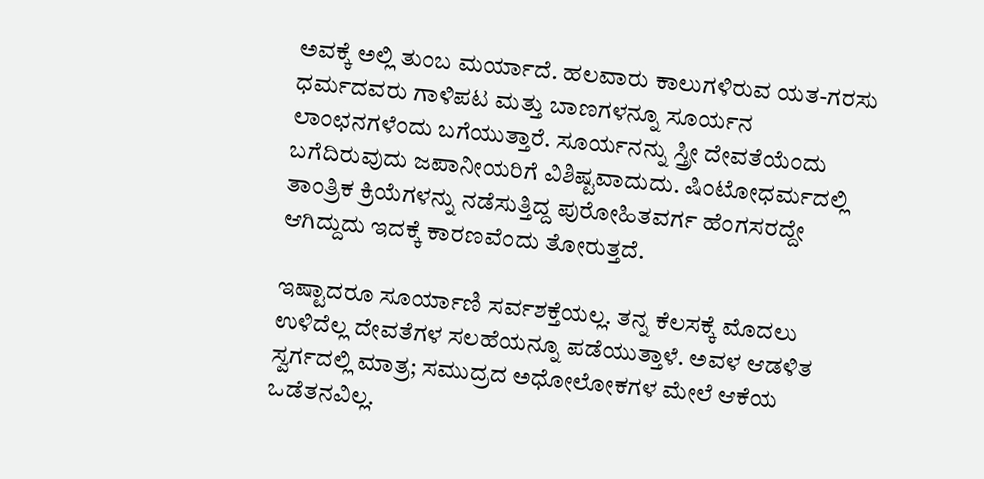ಅವಕ್ಕೆ ಅಲ್ಲಿ ತುಂಬ ಮರ್ಯಾದೆ. ಹಲವಾರು ಕಾಲುಗಳಿರುವ ಯತ-ಗರಸು ಧರ್ಮದವರು ಗಾಳಿಪಟ ಮತ್ತು ಬಾಣಗಳನ್ನೂ ಸೂರ್ಯನ ಲಾಂಛನಗಳೆಂದು ಬಗೆಯುತ್ತಾರೆ. ಸೂರ್ಯನನ್ನು ಸ್ತ್ರೀ ದೇವತೆಯೆಂದು ಬಗೆದಿರುವುದು ಜಪಾನೀಯರಿಗೆ ವಿಶಿಷ್ಟವಾದುದು. ಷಿಂಟೋಧರ್ಮದಲ್ಲಿ ತಾಂತ್ರಿಕ ಕ್ರಿಯೆಗಳನ್ನು ನಡೆಸುತ್ತಿದ್ದ ಪುರೋಹಿತವರ್ಗ ಹೆಂಗಸರದ್ದೇ ಆಗಿದ್ದುದು ಇದಕ್ಕೆ ಕಾರಣವೆಂದು ತೋರುತ್ತದೆ.

ಇಷ್ಟಾದರೂ ಸೂರ್ಯಾಣಿ ಸರ್ವಶಕ್ತೆಯಲ್ಲ. ತನ್ನ ಕೆಲಸಕ್ಕೆ ಮೊದಲು ಉಳಿದೆಲ್ಲ ದೇವತೆಗಳ ಸಲಹೆಯನ್ನೂ ಪಡೆಯುತ್ತಾಳೆ. ಅವಳ ಆಡಳಿತ ಸ್ವರ್ಗದಲ್ಲಿ ಮಾತ್ರ; ಸಮುದ್ರದ ಅಧೋಲೋಕಗಳ ಮೇಲೆ ಆಕೆಯ ಒಡೆತನವಿಲ್ಲ.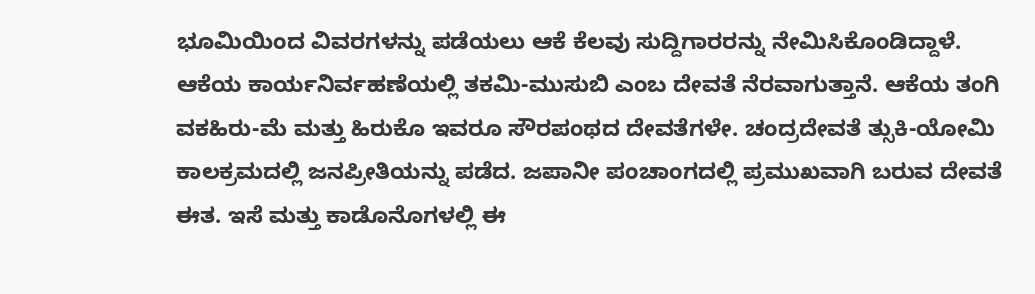ಭೂಮಿಯಿಂದ ವಿವರಗಳನ್ನು ಪಡೆಯಲು ಆಕೆ ಕೆಲವು ಸುದ್ದಿಗಾರರನ್ನು ನೇಮಿಸಿಕೊಂಡಿದ್ದಾಳೆ. ಆಕೆಯ ಕಾರ್ಯನಿರ್ವಹಣೆಯಲ್ಲಿ ತಕಮಿ-ಮುಸುಬಿ ಎಂಬ ದೇವತೆ ನೆರವಾಗುತ್ತಾನೆ. ಆಕೆಯ ತಂಗಿ ವಕಹಿರು-ಮೆ ಮತ್ತು ಹಿರುಕೊ ಇವರೂ ಸೌರಪಂಥದ ದೇವತೆಗಳೇ. ಚಂದ್ರದೇವತೆ ತ್ಸುಕಿ-ಯೋಮಿ ಕಾಲಕ್ರಮದಲ್ಲಿ ಜನಪ್ರೀತಿಯನ್ನು ಪಡೆದ. ಜಪಾನೀ ಪಂಚಾಂಗದಲ್ಲಿ ಪ್ರಮುಖವಾಗಿ ಬರುವ ದೇವತೆ ಈತ. ಇಸೆ ಮತ್ತು ಕಾಡೊನೊಗಳಲ್ಲಿ ಈ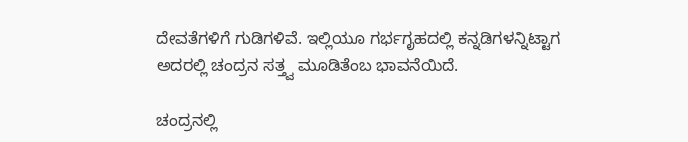ದೇವತೆಗಳಿಗೆ ಗುಡಿಗಳಿವೆ. ಇಲ್ಲಿಯೂ ಗರ್ಭಗೃಹದಲ್ಲಿ ಕನ್ನಡಿಗಳನ್ನಿಟ್ಟಾಗ ಅದರಲ್ಲಿ ಚಂದ್ರನ ಸತ್ತ್ವ ಮೂಡಿತೆಂಬ ಭಾವನೆಯಿದೆ.

ಚಂದ್ರನಲ್ಲಿ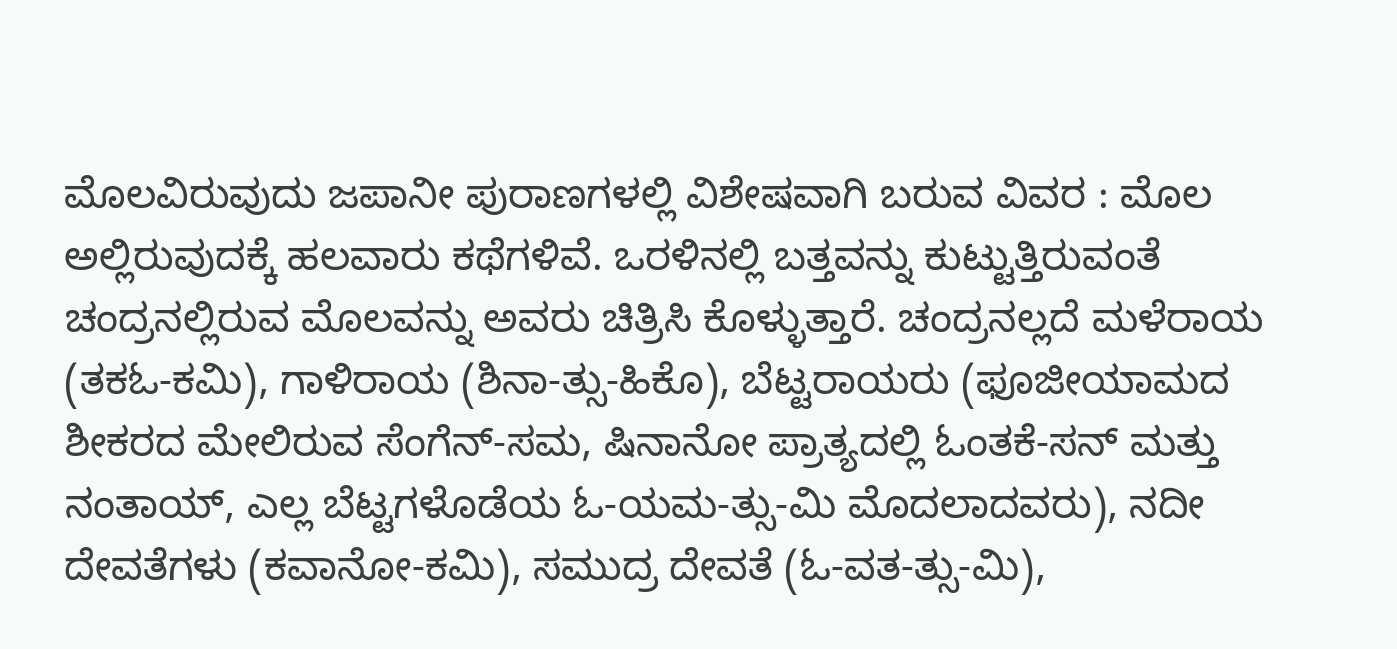ಮೊಲವಿರುವುದು ಜಪಾನೀ ಪುರಾಣಗಳಲ್ಲಿ ವಿಶೇಷವಾಗಿ ಬರುವ ವಿವರ : ಮೊಲ ಅಲ್ಲಿರುವುದಕ್ಕೆ ಹಲವಾರು ಕಥೆಗಳಿವೆ. ಒರಳಿನಲ್ಲಿ ಬತ್ತವನ್ನು ಕುಟ್ಟುತ್ತಿರುವಂತೆ ಚಂದ್ರನಲ್ಲಿರುವ ಮೊಲವನ್ನು ಅವರು ಚಿತ್ರಿಸಿ ಕೊಳ್ಳುತ್ತಾರೆ. ಚಂದ್ರನಲ್ಲದೆ ಮಳೆರಾಯ (ತಕಓ-ಕಮಿ), ಗಾಳಿರಾಯ (ಶಿನಾ-ತ್ಸು-ಹಿಕೊ), ಬೆಟ್ಟರಾಯರು (ಫೂಜೀಯಾಮದ ಶೀಕರದ ಮೇಲಿರುವ ಸೆಂಗೆನ್-ಸಮ, ಷಿನಾನೋ ಪ್ರಾತ್ಯದಲ್ಲಿ ಓಂತಕೆ-ಸನ್ ಮತ್ತು ನಂತಾಯ್, ಎಲ್ಲ ಬೆಟ್ಟಗಳೊಡೆಯ ಓ-ಯಮ-ತ್ಸು-ಮಿ ಮೊದಲಾದವರು), ನದೀ ದೇವತೆಗಳು (ಕವಾನೋ-ಕಮಿ), ಸಮುದ್ರ ದೇವತೆ (ಓ-ವತ-ತ್ಸು-ಮಿ),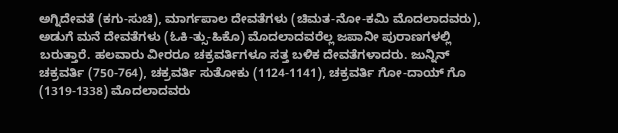ಅಗ್ನಿದೇವತೆ (ಕಗು-ಸುಚಿ), ಮಾರ್ಗಪಾಲ ದೇವತೆಗಳು (ಚಿಮತ-ನೋ-ಕಮಿ ಮೊದಲಾದವರು), ಅಡುಗೆ ಮನೆ ದೇವತೆಗಳು (ಓಕಿ-ತ್ಸು-ಹಿಕೊ) ಮೊದಲಾದವರೆಲ್ಲ ಜಪಾನೀ ಪುರಾಣಗಳಲ್ಲಿ ಬರುತ್ತಾರೆ. ಹಲವಾರು ವೀರರೂ ಚಕ್ರವರ್ತಿಗಳೂ ಸತ್ತ ಬಳಿಕ ದೇವತೆಗಳಾದರು. ಜುನ್ನಿನ್ ಚಕ್ರವರ್ತಿ (750-764), ಚಕ್ರವರ್ತಿ ಸುತೋಕು (1124-1141), ಚಕ್ರವರ್ತಿ ಗೋ-ದಾಯ್ ಗೊ (1319-1338) ಮೊದಲಾದವರು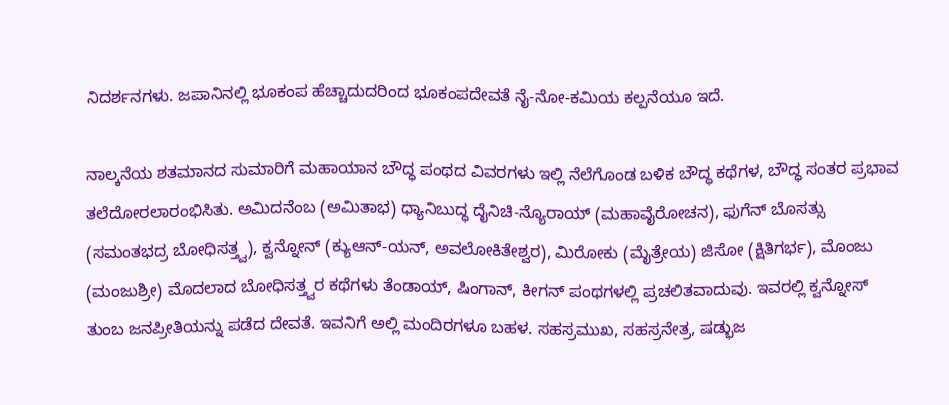ನಿದರ್ಶನಗಳು. ಜಪಾನಿನಲ್ಲಿ ಭೂಕಂಪ ಹೆಚ್ಚಾದುದರಿಂದ ಭೂಕಂಪದೇವತೆ ನೈ-ನೋ-ಕಮಿಯ ಕಲ್ಪನೆಯೂ ಇದೆ.

ನಾಲ್ಕನೆಯ ಶತಮಾನದ ಸುಮಾರಿಗೆ ಮಹಾಯಾನ ಬೌದ್ಧ ಪಂಥದ ವಿವರಗಳು ಇಲ್ಲಿ ನೆಲೆಗೊಂಡ ಬಳಿಕ ಬೌದ್ಧ ಕಥೆಗಳ, ಬೌದ್ಧ ಸಂತರ ಪ್ರಭಾವ ತಲೆದೋರಲಾರಂಭಿಸಿತು. ಅಮಿದನೆಂಬ (ಅಮಿತಾಭ) ಧ್ಯಾನಿಬುದ್ಧ ದೈನಿಚಿ-ನ್ಯೊರಾಯ್ (ಮಹಾವೈರೋಚನ), ಫುಗೆನ್ ಬೊಸತ್ಸು (ಸಮಂತಭದ್ರ ಬೋಧಿಸತ್ತ್ವ), ಕ್ವನ್ನೋನ್ (ಕ್ಯುಆನ್-ಯನ್, ಅವಲೋಕಿತೇಶ್ವರ), ಮಿರೋಕು (ಮೈತ್ರೇಯ) ಜಿಸೋ (ಕ್ಷಿತಿಗರ್ಭ), ಮೊಂಜು (ಮಂಜುಶ್ರೀ) ಮೊದಲಾದ ಬೋಧಿಸತ್ತ್ವರ ಕಥೆಗಳು ತೆಂಡಾಯ್, ಷಿಂಗಾನ್, ಕೀಗನ್ ಪಂಥಗಳಲ್ಲಿ ಪ್ರಚಲಿತವಾದುವು. ಇವರಲ್ಲಿ ಕ್ವನ್ನೋಸ್ ತುಂಬ ಜನಪ್ರೀತಿಯನ್ನು ಪಡೆದ ದೇವತೆ. ಇವನಿಗೆ ಅಲ್ಲಿ ಮಂದಿರಗಳೂ ಬಹಳ. ಸಹಸ್ರಮುಖ, ಸಹಸ್ರನೇತ್ರ, ಷಡ್ಭುಜ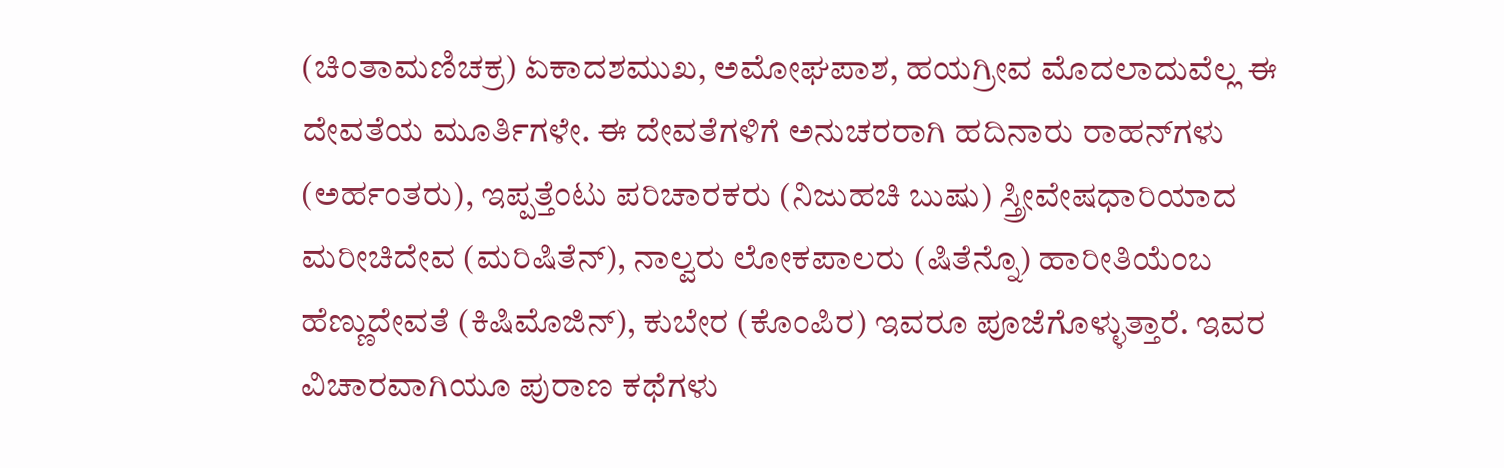(ಚಿಂತಾಮಣಿಚಕ್ರ) ಏಕಾದಶಮುಖ, ಅಮೋಘಪಾಶ, ಹಯಗ್ರೀವ ಮೊದಲಾದುವೆಲ್ಲ ಈ ದೇವತೆಯ ಮೂರ್ತಿಗಳೇ. ಈ ದೇವತೆಗಳಿಗೆ ಅನುಚರರಾಗಿ ಹದಿನಾರು ರಾಹನ್‍ಗಳು (ಅರ್ಹಂತರು), ಇಪ್ಪತ್ತೆಂಟು ಪರಿಚಾರಕರು (ನಿಜುಹಚಿ ಬುಷು) ಸ್ತ್ರೀವೇಷಧಾರಿಯಾದ ಮರೀಚಿದೇವ (ಮರಿಷಿತೆನ್), ನಾಲ್ವರು ಲೋಕಪಾಲರು (ಷಿತೆನ್ನೊ) ಹಾರೀತಿಯೆಂಬ ಹೆಣ್ಣುದೇವತೆ (ಕಿಷಿಮೊಜಿನ್), ಕುಬೇರ (ಕೊಂಪಿರ) ಇವರೂ ಪೂಜೆಗೊಳ್ಳುತ್ತಾರೆ. ಇವರ ವಿಚಾರವಾಗಿಯೂ ಪುರಾಣ ಕಥೆಗಳು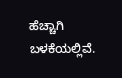ಹೆಚ್ಚಾಗಿ ಬಳಕೆಯಲ್ಲಿವೆ.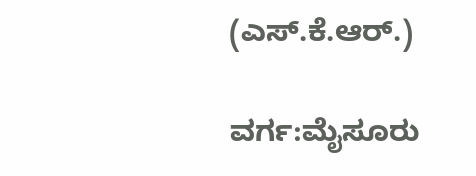(ಎಸ್.ಕೆ.ಆರ್.)

ವರ್ಗ:ಮೈಸೂರು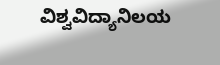ವಿಶ್ವವಿದ್ಯಾನಿಲಯ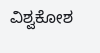ವಿಶ್ವಕೋಶ